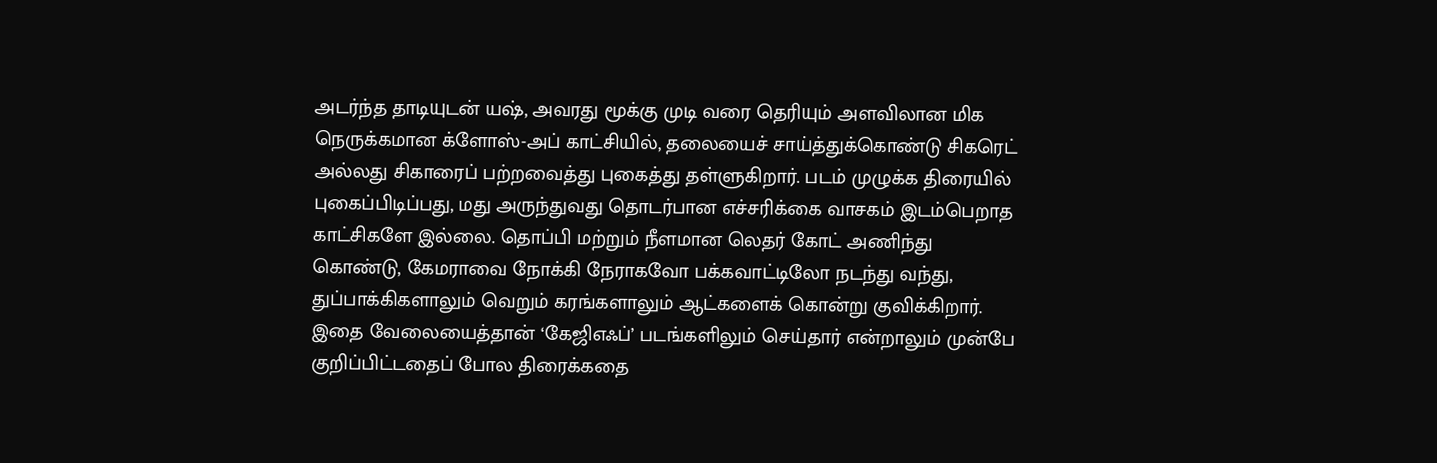அடர்ந்த தாடியுடன் யஷ், அவரது மூக்கு முடி வரை தெரியும் அளவிலான மிக நெருக்கமான க்ளோஸ்-அப் காட்சியில், தலையைச் சாய்த்துக்கொண்டு சிகரெட் அல்லது சிகாரைப் பற்றவைத்து புகைத்து தள்ளுகிறார். படம் முழுக்க திரையில் புகைப்பிடிப்பது, மது அருந்துவது தொடர்பான எச்சரிக்கை வாசகம் இடம்பெறாத காட்சிகளே இல்லை. தொப்பி மற்றும் நீளமான லெதர் கோட் அணிந்து கொண்டு, கேமராவை நோக்கி நேராகவோ பக்கவாட்டிலோ நடந்து வந்து, துப்பாக்கிகளாலும் வெறும் கரங்களாலும் ஆட்களைக் கொன்று குவிக்கிறார்.
இதை வேலையைத்தான் ‘கேஜிஎஃப்’ படங்களிலும் செய்தார் என்றாலும் முன்பே குறிப்பிட்டதைப் போல திரைக்கதை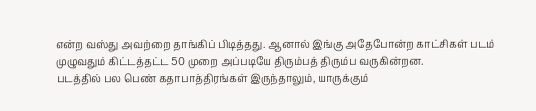என்ற வஸ்து அவற்றை தாங்கிப் பிடித்தது. ஆனால் இங்கு அதேபோன்ற காட்சிகள் படம் முழுவதும் கிட்டத்தட்ட 50 முறை அப்படியே திரும்பத் திரும்ப வருகின்றன.
படத்தில் பல பெண் கதாபாத்திரங்கள் இருந்தாலும், யாருக்கும்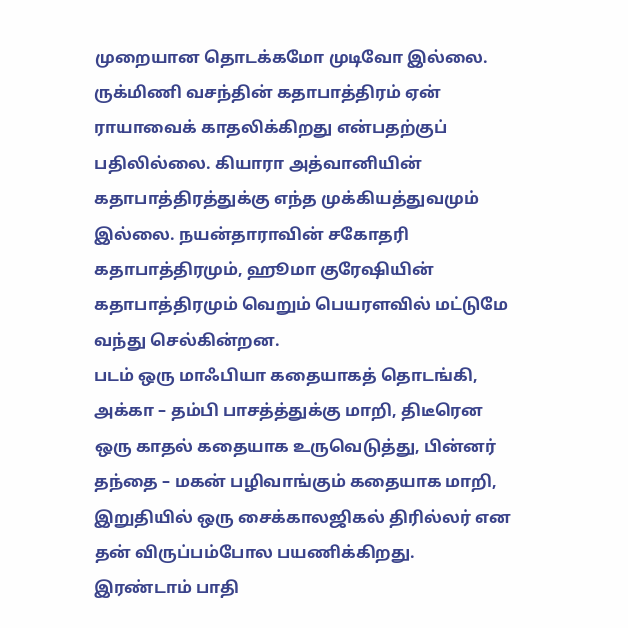முறையான தொடக்கமோ முடிவோ இல்லை. ருக்மிணி வசந்தின் கதாபாத்திரம் ஏன் ராயாவைக் காதலிக்கிறது என்பதற்குப் பதிலில்லை. கியாரா அத்வானியின் கதாபாத்திரத்துக்கு எந்த முக்கியத்துவமும் இல்லை. நயன்தாராவின் சகோதரி கதாபாத்திரமும், ஹூமா குரேஷியின் கதாபாத்திரமும் வெறும் பெயரளவில் மட்டுமே வந்து செல்கின்றன.
படம் ஒரு மாஃபியா கதையாகத் தொடங்கி, அக்கா – தம்பி பாசத்த்துக்கு மாறி, திடீரென ஒரு காதல் கதையாக உருவெடுத்து, பின்னர் தந்தை – மகன் பழிவாங்கும் கதையாக மாறி, இறுதியில் ஒரு சைக்காலஜிகல் திரில்லர் என தன் விருப்பம்போல பயணிக்கிறது.
இரண்டாம் பாதி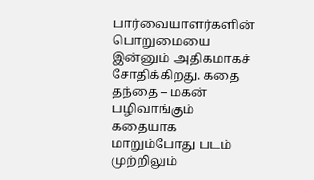பார்வையாளர்களின் பொறுமையை இன்னும் அதிகமாகச் சோதிக்கிறது. கதை தந்தை – மகன் பழிவாங்கும் கதையாக மாறும்போது படம் முற்றிலும்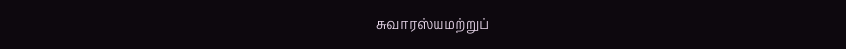சுவாரஸ்யமற்றுப்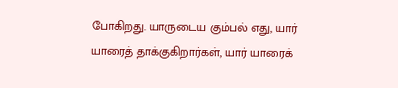போகிறது. யாருடைய கும்பல் எது, யார் யாரைத் தாக்குகிறார்கள், யார் யாரைக்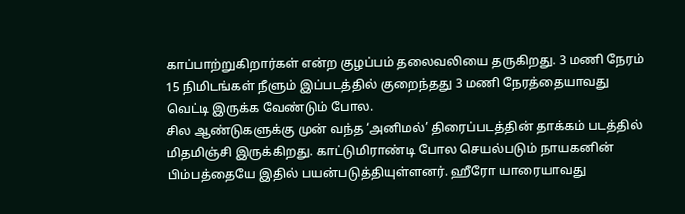காப்பாற்றுகிறார்கள் என்ற குழப்பம் தலைவலியை தருகிறது. 3 மணி நேரம் 15 நிமிடங்கள் நீளும் இப்படத்தில் குறைந்தது 3 மணி நேரத்தையாவது வெட்டி இருக்க வேண்டும் போல.
சில ஆண்டுகளுக்கு முன் வந்த ‘அனிமல்’ திரைப்படத்தின் தாக்கம் படத்தில் மிதமிஞ்சி இருக்கிறது. காட்டுமிராண்டி போல செயல்படும் நாயகனின் பிம்பத்தையே இதில் பயன்படுத்தியுள்ளனர். ஹீரோ யாரையாவது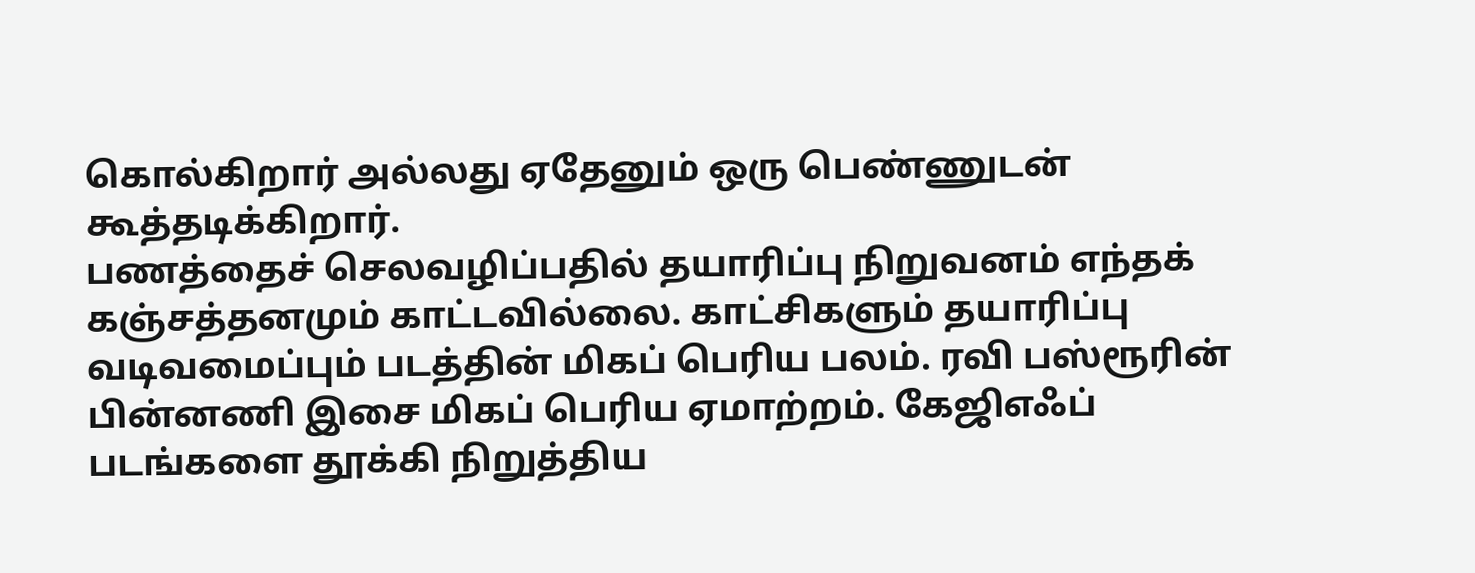கொல்கிறார் அல்லது ஏதேனும் ஒரு பெண்ணுடன் கூத்தடிக்கிறார்.
பணத்தைச் செலவழிப்பதில் தயாரிப்பு நிறுவனம் எந்தக் கஞ்சத்தனமும் காட்டவில்லை. காட்சிகளும் தயாரிப்பு வடிவமைப்பும் படத்தின் மிகப் பெரிய பலம். ரவி பஸ்ரூரின் பின்னணி இசை மிகப் பெரிய ஏமாற்றம். கேஜிஎஃப் படங்களை தூக்கி நிறுத்திய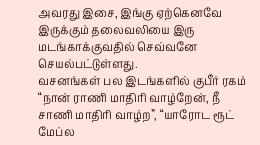அவரது இசை, இங்கு ஏற்கெனவே இருக்கும் தலைவலியை இரு மடங்காக்குவதில் செவ்வனே செயல்பட்டுள்ளது.
வசனங்கள் பல இடங்களில் குபீர் ரகம் “நான் ராணி மாதிரி வாழ்றேன், நீ சாணி மாதிரி வாழ்ற”, “யாரோட ரூட் மேப்ல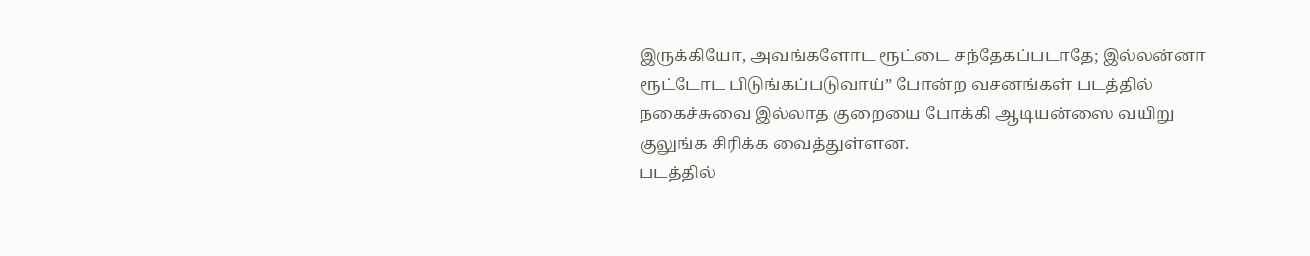இருக்கியோ, அவங்களோட ரூட்டை சந்தேகப்படாதே; இல்லன்னா ரூட்டோட பிடுங்கப்படுவாய்” போன்ற வசனங்கள் படத்தில் நகைச்சுவை இல்லாத குறையை போக்கி ஆடியன்ஸை வயிறு குலுங்க சிரிக்க வைத்துள்ளன.
படத்தில்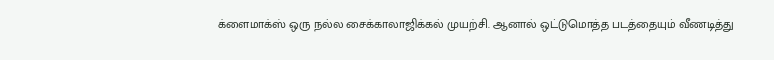க்ளைமாக்ஸ் ஒரு நல்ல சைக்காலாஜிக்கல் முயற்சி. ஆனால் ஒட்டுமொத்த படத்தையும் வீணடித்து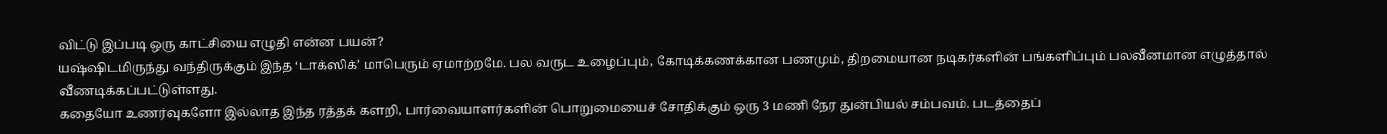விட்டு இப்படி ஒரு காட்சியை எழுதி என்ன பயன்?
யஷ்ஷிடமிருந்து வந்திருக்கும் இந்த ‘டாக்ஸிக்’ மாபெரும் ஏமாற்றமே. பல வருட உழைப்பும், கோடிக்கணக்கான பணமும், திறமையான நடிகர்களின் பங்களிப்பும் பலவீனமான எழுத்தால் வீணடிக்கப்பட்டுள்ளது.
கதையோ உணர்வுகளோ இல்லாத இந்த ரத்தக் களறி, பார்வையாளர்களின் பொறுமையைச் சோதிக்கும் ஒரு 3 மணி நேர துன்பியல் சம்பவம். படத்தைப்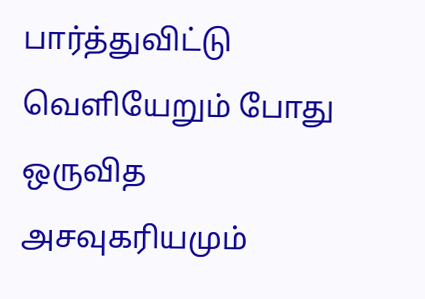பார்த்துவிட்டு வெளியேறும் போது ஒருவித அசவுகரியமும்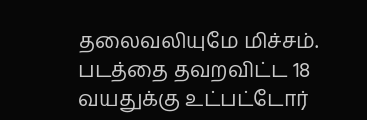தலைவலியுமே மிச்சம். படத்தை தவறவிட்ட 18 வயதுக்கு உட்பட்டோர்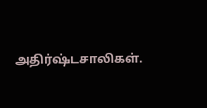அதிர்ஷ்டசாலிகள்.